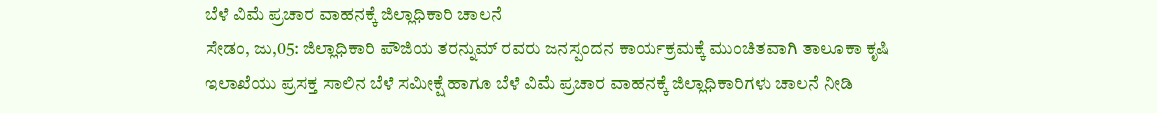ಬೆಳೆ ವಿಮೆ ಪ್ರಚಾರ ವಾಹನಕ್ಕೆ ಜಿಲ್ಲಾಧಿಕಾರಿ ಚಾಲನೆ
ಸೇಡಂ, ಜು,05: ಜಿಲ್ಲಾಧಿಕಾರಿ ಪೌಜಿಯ ತರನ್ನುಮ್ ರವರು ಜನಸ್ಪಂದನ ಕಾರ್ಯಕ್ರಮಕ್ಕೆ ಮುಂಚಿತವಾಗಿ ತಾಲೂಕಾ ಕೃಷಿ ಇಲಾಖೆಯು ಪ್ರಸಕ್ತ ಸಾಲಿನ ಬೆಳೆ ಸಮೀಕ್ಷೆ ಹಾಗೂ ಬೆಳೆ ವಿಮೆ ಪ್ರಚಾರ ವಾಹನಕ್ಕೆ ಜಿಲ್ಲಾಧಿಕಾರಿಗಳು ಚಾಲನೆ ನೀಡಿ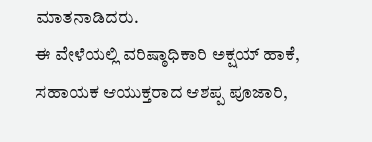ಮಾತನಾಡಿದರು.
ಈ ವೇಳೆಯಲ್ಲಿ ವರಿಷ್ಠಾಧಿಕಾರಿ ಅಕ್ಷಯ್ ಹಾಕೆ, ಸಹಾಯಕ ಆಯುಕ್ತರಾದ ಆಶಪ್ಪ ಪೂಜಾರಿ,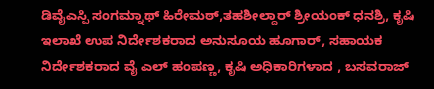ಡಿವೈಎಸ್ಪಿ ಸಂಗಮ್ನಾಥ್ ಹಿರೇಮಠ್,ತಹಶೀಲ್ದಾರ್ ಶ್ರೀಯಂಕ್ ಧನಶ್ರಿ, ಕೃಷಿ ಇಲಾಖೆ ಉಪ ನಿರ್ದೇಶಕರಾದ ಅನುಸೂಯ ಹೂಗಾರ್, ಸಹಾಯಕ ನಿರ್ದೇಶಕರಾದ ವೈ ಎಲ್ ಹಂಪಣ್ಣ, ಕೃಷಿ ಅಧಿಕಾರಿಗಳಾದ , ಬಸವರಾಜ್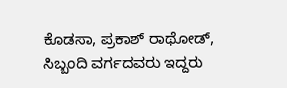ಕೊಡಸಾ, ಪ್ರಕಾಶ್ ರಾಥೋಡ್, ಸಿಬ್ಬಂದಿ ವರ್ಗದವರು ಇದ್ದರು